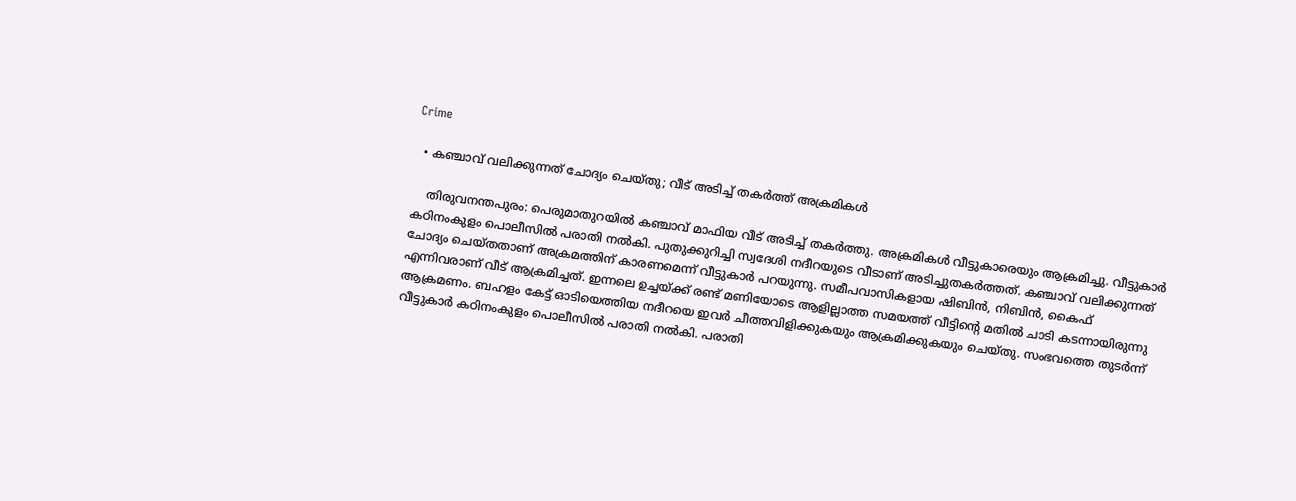Crime

  • കഞ്ചാവ് വലിക്കുന്നത് ചോദ്യം ചെയ്തു; വീട് അടിച്ച് തകര്‍ത്ത് അക്രമികള്‍

    തിരുവനന്തപുരം: പെരുമാതുറയില്‍ കഞ്ചാവ് മാഫിയ വീട് അടിച്ച് തകര്‍ത്തു. അക്രമികള്‍ വീട്ടുകാരെയും ആക്രമിച്ചു. വീട്ടുകാര്‍ കഠിനംകുളം പൊലീസില്‍ പരാതി നല്‍കി. പുതുക്കുറിച്ചി സ്വദേശി നദീറയുടെ വീടാണ് അടിച്ചുതകര്‍ത്തത്. കഞ്ചാവ് വലിക്കുന്നത് ചോദ്യം ചെയ്തതാണ് അക്രമത്തിന് കാരണമെന്ന് വീട്ടുകാര്‍ പറയുന്നു. സമീപവാസികളായ ഷിബിന്‍, നിബിന്‍, കൈഫ് എന്നിവരാണ് വീട് ആക്രമിച്ചത്. ഇന്നലെ ഉച്ചയ്ക്ക് രണ്ട് മണിയോടെ ആളില്ലാത്ത സമയത്ത് വീട്ടിന്റെ മതില്‍ ചാടി കടന്നായിരുന്നു ആക്രമണം. ബഹളം കേട്ട് ഓടിയെത്തിയ നദീറയെ ഇവര്‍ ചീത്തവിളിക്കുകയും ആക്രമിക്കുകയും ചെയ്തു. സംഭവത്തെ തുടര്‍ന്ന് വീട്ടുകാര്‍ കഠിനംകുളം പൊലീസില്‍ പരാതി നല്‍കി. പരാതി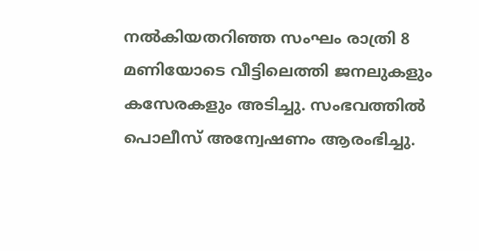നല്‍കിയതറിഞ്ഞ സംഘം രാത്രി 8 മണിയോടെ വീട്ടിലെത്തി ജനലുകളും കസേരകളും അടിച്ചു. സംഭവത്തില്‍ പൊലീസ് അന്വേഷണം ആരംഭിച്ചു.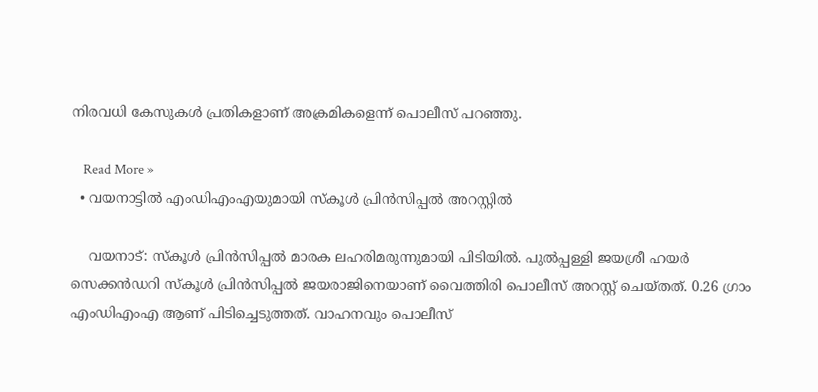നിരവധി കേസുകള്‍ പ്രതികളാണ് അക്രമികളെന്ന് പൊലീസ് പറഞ്ഞു.

    Read More »
  • വയനാട്ടില്‍ എംഡിഎംഎയുമായി സ്‌കൂള്‍ പ്രിന്‍സിപ്പല്‍ അറസ്റ്റില്‍

    വയനാട്: സ്‌കൂള്‍ പ്രിന്‍സിപ്പല്‍ മാരക ലഹരിമരുന്നുമായി പിടിയില്‍. പുല്‍പ്പള്ളി ജയശ്രീ ഹയര്‍ സെക്കന്‍ഡറി സ്‌കൂള്‍ പ്രിന്‍സിപ്പല്‍ ജയരാജിനെയാണ് വൈത്തിരി പൊലീസ് അറസ്റ്റ് ചെയ്തത്. 0.26 ഗ്രാം എംഡിഎംഎ ആണ് പിടിച്ചെടുത്തത്. വാഹനവും പൊലീസ്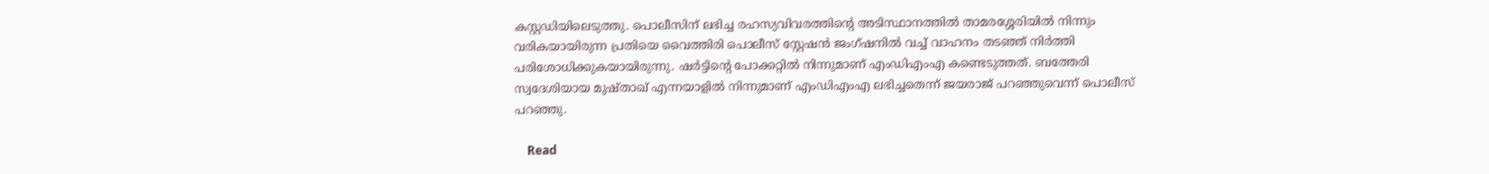കസ്റ്റഡിയിലെടുത്തു. പൊലീസിന് ലഭിച്ച രഹസ്യവിവരത്തിന്റെ അടിസ്ഥാനത്തില്‍ താമരശ്ശേരിയില്‍ നിന്നും വരികയായിരുന്ന പ്രതിയെ വൈത്തിരി പൊലീസ് സ്റ്റേഷന്‍ ജംഗ്ഷനില്‍ വച്ച് വാഹനം തടഞ്ഞ് നിര്‍ത്തി പരിശോധിക്കുകയായിരുന്നു. ഷര്‍ട്ടിന്റെ പോക്കറ്റില്‍ നിന്നുമാണ് എംഡിഎംഎ കണ്ടെടുത്തത്. ബത്തേരി സ്വദേശിയായ മുഷ്താഖ് എന്നയാളില്‍ നിന്നുമാണ് എംഡിഎംഎ ലഭിച്ചതെന്ന് ജയരാജ് പറഞ്ഞുവെന്ന് പൊലീസ് പറഞ്ഞു.

    Read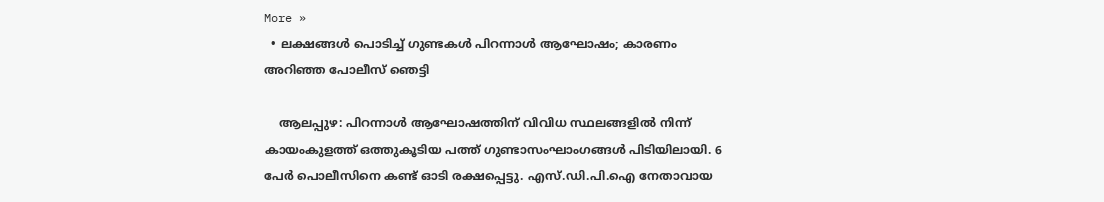More »
  • ലക്ഷങ്ങള്‍ പൊടിച്ച് ഗുണ്ടകള്‍ പിറന്നാള്‍ ആഘോഷം; കാരണം അറിഞ്ഞ പോലീസ് ഞെട്ടി

    ആലപ്പുഴ: പിറന്നാള്‍ ആഘോഷത്തിന് വിവിധ സ്ഥലങ്ങളില്‍ നിന്ന് കായംകുളത്ത് ഒത്തുകൂടിയ പത്ത് ഗുണ്ടാസംഘാംഗങ്ങള്‍ പിടിയിലായി. 6 പേര്‍ പൊലീസിനെ കണ്ട് ഓടി രക്ഷപ്പെട്ടു. എസ്.ഡി.പി.ഐ നേതാവായ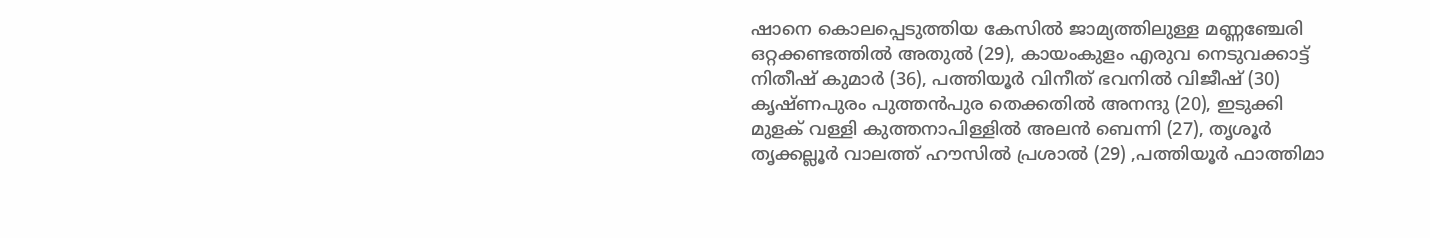ഷാനെ കൊലപ്പെടുത്തിയ കേസില്‍ ജാമ്യത്തിലുള്ള മണ്ണഞ്ചേരി ഒറ്റക്കണ്ടത്തില്‍ അതുല്‍ (29), കായംകുളം എരുവ നെടുവക്കാട്ട് നിതീഷ് കുമാര്‍ (36), പത്തിയൂര്‍ വിനീത് ഭവനില്‍ വിജീഷ് (30) കൃഷ്ണപുരം പുത്തന്‍പുര തെക്കതില്‍ അനന്ദു (20), ഇടുക്കി മുളക് വള്ളി കുത്തനാപിള്ളില്‍ അലന്‍ ബെന്നി (27), തൃശൂര്‍ തൃക്കല്ലൂര്‍ വാലത്ത് ഹൗസില്‍ പ്രശാല്‍ (29) ,പത്തിയൂര്‍ ഫാത്തിമാ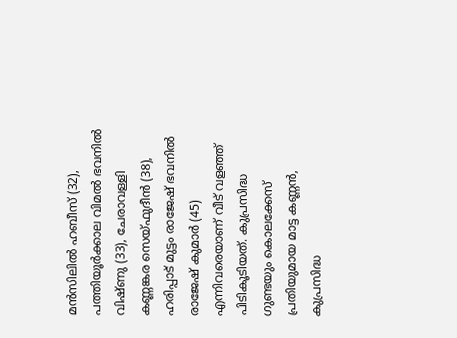മന്‍സിലില്‍ ഹബീസ് (32), പത്തിയൂര്‍ക്കാല വിമല്‍ ഭവനില്‍ വിഷ്ണു (33), ചേരാവള്ളി കണ്ണങ്കര സെയ്ഫുദീന്‍ (38), ഹരിപ്പാട് മുട്ടം രാജേഷ് ഭവനില്‍ രാജേഷ് കുമാര്‍ (45) എന്നിവരെയാണ് വീട് വളഞ്ഞ് പിടികൂടിയത്. കുപ്രസിദ്ധ ഗുണ്ടയും കൊലക്കേസ് പ്രതിയുമായ മാട്ട കണ്ണന്‍, കുപ്രസിദ്ധ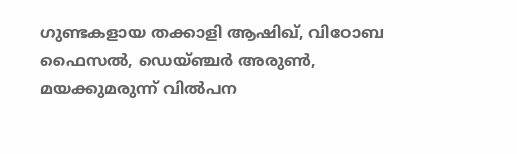ഗുണ്ടകളായ തക്കാളി ആഷിഖ്, വിഠോബ ഫൈസല്‍, ഡെയ്ഞ്ചര്‍ അരുണ്‍, മയക്കുമരുന്ന് വില്‍പന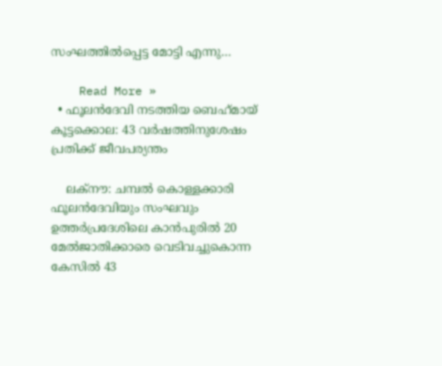സംഘത്തില്‍പ്പെട്ട മോട്ടി എന്നു…

    Read More »
  • ഫൂലന്‍ദേവി നടത്തിയ ബെഹ്‌മായ് കൂട്ടക്കൊല: 43 വര്‍ഷത്തിനുശേഷം പ്രതിക്ക് ജീവപര്യന്തം

    ലക്‌നൗ: ചമ്പല്‍ കൊള്ളക്കാരി ഫൂലന്‍ദേവിയും സംഘവും ഉത്തര്‍പ്രദേശിലെ കാന്‍പുരില്‍ 20 മേല്‍ജാതിക്കാരെ വെടിവച്ചുകൊന്ന കേസില്‍ 43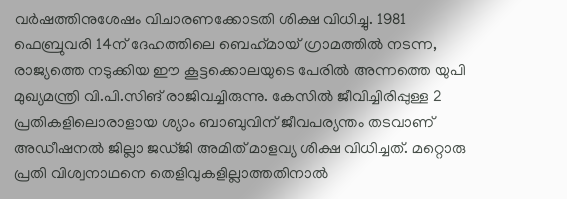വര്‍ഷത്തിനുശേഷം വിചാരണക്കോടതി ശിക്ഷ വിധിച്ചു. 1981 ഫെബ്രുവരി 14ന് ദേഹത്തിലെ ബെഹ്‌മായ് ഗ്രാമത്തില്‍ നടന്ന, രാജ്യത്തെ നടുക്കിയ ഈ കൂട്ടക്കൊലയുടെ പേരില്‍ അന്നത്തെ യുപി മുഖ്യമന്ത്രി വി.പി.സിങ് രാജിവച്ചിരുന്നു. കേസില്‍ ജീവിച്ചിരിപ്പുള്ള 2 പ്രതികളിലൊരാളായ ശ്യാം ബാബുവിന് ജീവപര്യന്തം തടവാണ് അഡീഷനല്‍ ജില്ലാ ജഡ്ജി അമിത് മാളവ്യ ശിക്ഷ വിധിച്ചത്. മറ്റൊരു പ്രതി വിശ്വനാഥനെ തെളിവുകളില്ലാത്തതിനാല്‍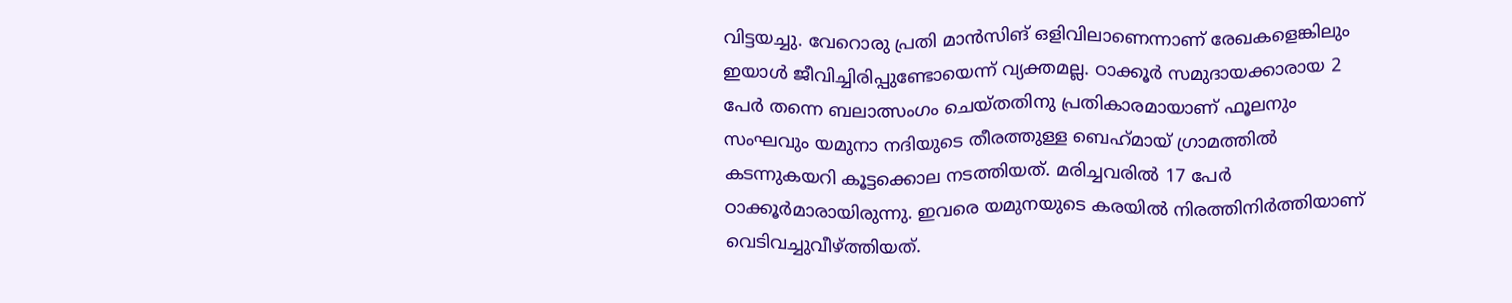വിട്ടയച്ചു. വേറൊരു പ്രതി മാന്‍സിങ് ഒളിവിലാണെന്നാണ് രേഖകളെങ്കിലും ഇയാള്‍ ജീവിച്ചിരിപ്പുണ്ടോയെന്ന് വ്യക്തമല്ല. ഠാക്കൂര്‍ സമുദായക്കാരായ 2 പേര്‍ തന്നെ ബലാത്സംഗം ചെയ്തതിനു പ്രതികാരമായാണ് ഫൂലനും സംഘവും യമുനാ നദിയുടെ തീരത്തുള്ള ബെഹ്‌മായ് ഗ്രാമത്തില്‍ കടന്നുകയറി കൂട്ടക്കൊല നടത്തിയത്. മരിച്ചവരില്‍ 17 പേര്‍ ഠാക്കൂര്‍മാരായിരുന്നു. ഇവരെ യമുനയുടെ കരയില്‍ നിരത്തിനിര്‍ത്തിയാണ് വെടിവച്ചുവീഴ്ത്തിയത്.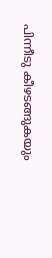പിന്നീടു കീഴടങ്ങുകയും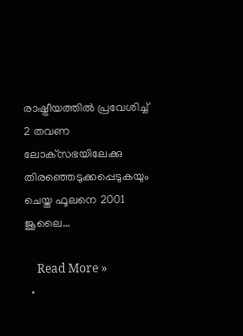രാഷ്ട്രീയത്തില്‍ പ്രവേശിച്ച് 2 തവണ ലോക്‌സഭയിലേക്കു തിരഞ്ഞെടുക്കപ്പെടുകയും ചെയ്ത ഫൂലനെ 2001 ജൂലൈ…

    Read More »
  •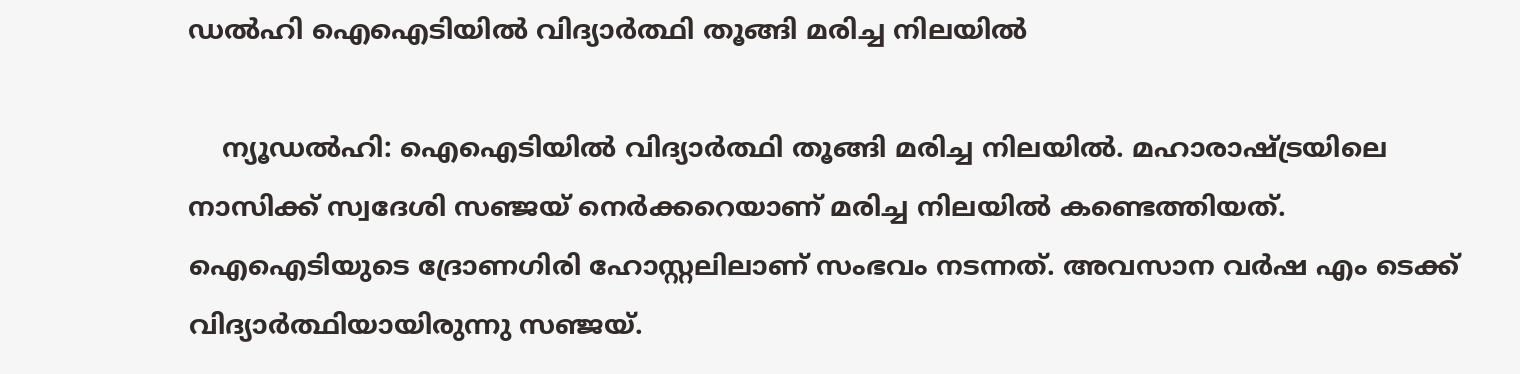ഡല്‍ഹി ഐഐടിയില്‍ വിദ്യാര്‍ത്ഥി തൂങ്ങി മരിച്ച നിലയില്‍

    ന്യൂഡൽഹി: ഐഐടിയില്‍ വിദ്യാർത്ഥി തൂങ്ങി മരിച്ച നിലയില്‍. മഹാരാഷ്ട്രയിലെ നാസിക്ക് സ്വദേശി സഞ്ജയ് നെർക്കറെയാണ് മരിച്ച നിലയില്‍ കണ്ടെത്തിയത്. ഐഐടിയുടെ ദ്രോണഗിരി ഹോസ്റ്റലിലാണ് സംഭവം നടന്നത്. അവസാന വർഷ എം ടെക്ക് വിദ്യാർത്ഥിയായിരുന്നു സഞ്ജയ്.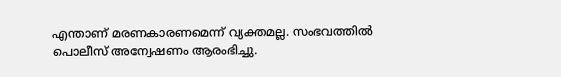എന്താണ് മരണകാരണമെന്ന് വ്യക്തമല്ല. സംഭവത്തില്‍ പൊലീസ് അന്വേഷണം ആരംഭിച്ചു.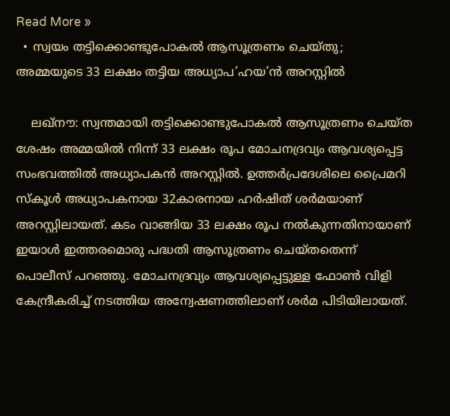Read More »
  • സ്വയം തട്ടിക്കൊണ്ടുപോകല്‍ ആസൂത്രണം ചെയ്തു; അമ്മയുടെ 33 ലക്ഷം തട്ടിയ അധ്യാപ’ഹയ’ന്‍ അറസ്റ്റില്‍

    ലഖ്നൗ: സ്വന്തമായി തട്ടിക്കൊണ്ടുപോകല്‍ ആസൂത്രണം ചെയ്ത ശേഷം അമ്മയില്‍ നിന്ന് 33 ലക്ഷം രൂപ മോചനദ്രവ്യം ആവശ്യപ്പെട്ട സംഭവത്തില്‍ അധ്യാപകന്‍ അറസ്റ്റില്‍. ഉത്തര്‍പ്രദേശിലെ പ്രൈമറി സ്‌കൂള്‍ അധ്യാപകനായ 32കാരനായ ഹര്‍ഷിത് ശര്‍മയാണ് അറസ്റ്റിലായത്. കടം വാങ്ങിയ 33 ലക്ഷം രൂപ നല്‍കുന്നതിനായാണ് ഇയാള്‍ ഇത്തരമൊരു പദ്ധതി ആസൂത്രണം ചെയ്തതെന്ന് പൊലീസ് പറഞ്ഞു. മോചനദ്രവ്യം ആവശ്യപ്പെട്ടുള്ള ഫോണ്‍ വിളി കേന്ദ്രീകരിച്ച് നടത്തിയ അന്വേഷണത്തിലാണ് ശര്‍മ പിടിയിലായത്.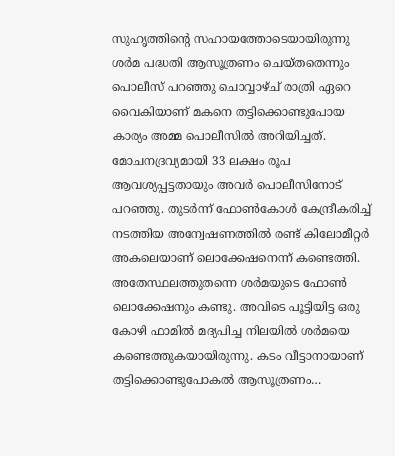സുഹൃത്തിന്റെ സഹായത്തോടെയായിരുന്നു ശര്‍മ പദ്ധതി ആസൂത്രണം ചെയ്തതെന്നും പൊലീസ് പറഞ്ഞു ചൊവ്വാഴ്ച് രാത്രി ഏറെ വൈകിയാണ് മകനെ തട്ടിക്കൊണ്ടുപോയ കാര്യം അമ്മ പൊലീസില്‍ അറിയിച്ചത്. മോചനദ്രവ്യമായി 33 ലക്ഷം രൂപ ആവശ്യപ്പട്ടതായും അവര്‍ പൊലീസിനോട് പറഞ്ഞു. തുടര്‍ന്ന് ഫോണ്‍കോള്‍ കേന്ദ്രീകരിച്ച് നടത്തിയ അന്വേഷണത്തില്‍ രണ്ട് കിലോമീറ്റര്‍ അകലെയാണ് ലൊക്കേഷനെന്ന് കണ്ടെത്തി. അതേസ്ഥലത്തുതന്നെ ശര്‍മയുടെ ഫോണ്‍ ലൊക്കേഷനും കണ്ടു. അവിടെ പൂട്ടിയിട്ട ഒരു കോഴി ഫാമില്‍ മദ്യപിച്ച നിലയില്‍ ശര്‍മയെ കണ്ടെത്തുകയായിരുന്നു. കടം വീട്ടാനായാണ് തട്ടിക്കൊണ്ടുപോകല്‍ ആസൂത്രണം…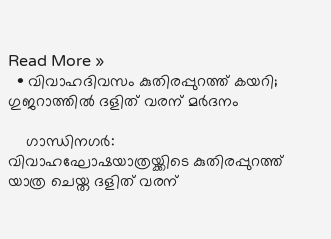Read More »
  • വിവാഹദിവസം കുതിരപ്പുറത്ത് കയറി; ഗുജറാത്തില്‍ ദളിത് വരന് മര്‍ദനം

    ഗാന്ധിനഗര്‍: വിവാഹഘോഷയാത്രയ്ക്കിടെ കുതിരപ്പുറത്ത് യാത്ര ചെയ്ത ദളിത് വരന്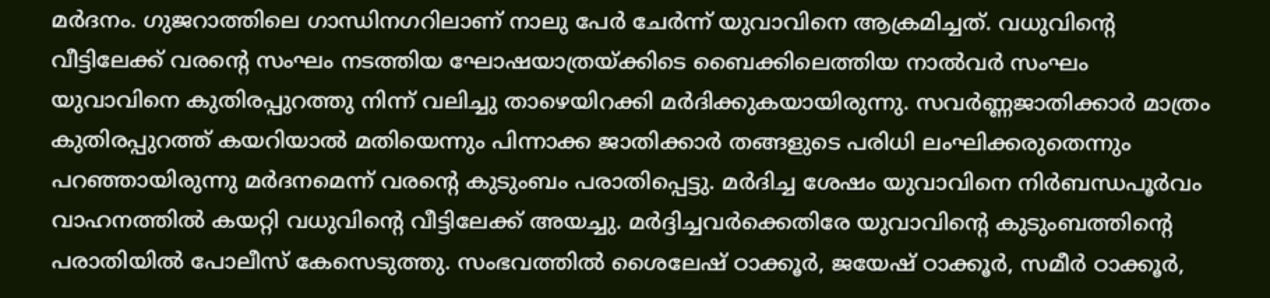മര്‍ദനം. ഗുജറാത്തിലെ ഗാന്ധിനഗറിലാണ് നാലു പേര്‍ ചേര്‍ന്ന് യുവാവിനെ ആക്രമിച്ചത്. വധുവിന്റെ വീട്ടിലേക്ക് വരന്റെ സംഘം നടത്തിയ ഘോഷയാത്രയ്ക്കിടെ ബൈക്കിലെത്തിയ നാല്‍വര്‍ സംഘം യുവാവിനെ കുതിരപ്പുറത്തു നിന്ന് വലിച്ചു താഴെയിറക്കി മര്‍ദിക്കുകയായിരുന്നു. സവര്‍ണ്ണജാതിക്കാര്‍ മാത്രം കുതിരപ്പുറത്ത് കയറിയാല്‍ മതിയെന്നും പിന്നാക്ക ജാതിക്കാര്‍ തങ്ങളുടെ പരിധി ലംഘിക്കരുതെന്നും പറഞ്ഞായിരുന്നു മര്‍ദനമെന്ന് വരന്റെ കുടുംബം പരാതിപ്പെട്ടു. മര്‍ദിച്ച ശേഷം യുവാവിനെ നിര്‍ബന്ധപൂര്‍വം വാഹനത്തില്‍ കയറ്റി വധുവിന്റെ വീട്ടിലേക്ക് അയച്ചു. മര്‍ദ്ദിച്ചവര്‍ക്കെതിരേ യുവാവിന്റെ കുടുംബത്തിന്റെ പരാതിയില്‍ പോലീസ് കേസെടുത്തു. സംഭവത്തില്‍ ശൈലേഷ് ഠാക്കൂര്‍, ജയേഷ് ഠാക്കൂര്‍, സമീര്‍ ഠാക്കൂര്‍,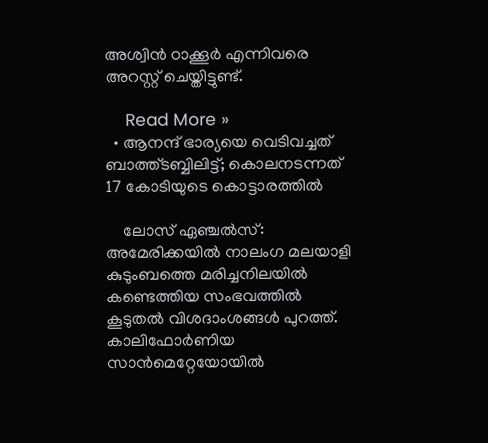അശ്വിന്‍ ഠാക്കൂര്‍ എന്നിവരെ അറസ്റ്റ് ചെയ്തിട്ടുണ്ട്.

    Read More »
  • ആനന്ദ് ഭാര്യയെ വെടിവച്ചത് ബാത്ത്ടബ്ബിലിട്ട്; കൊലനടന്നത് 17 കോടിയുടെ കൊട്ടാരത്തില്‍

    ലോസ് ഏഞ്ചല്‍സ്: അമേരിക്കയില്‍ നാലംഗ മലയാളി കുടുംബത്തെ മരിച്ചനിലയില്‍ കണ്ടെത്തിയ സംഭവത്തില്‍ കൂടുതല്‍ വിശദാംശങ്ങള്‍ പുറത്ത്. കാലിഫോര്‍ണിയ സാന്‍മെറ്റേയോയില്‍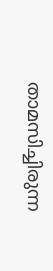താമസിച്ചിരുന്ന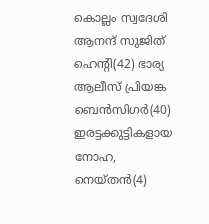കൊല്ലം സ്വദേശി ആനന്ദ് സുജിത് ഹെന്റി(42) ഭാര്യ ആലീസ് പ്രിയങ്ക ബെന്‍സിഗര്‍(40) ഇരട്ടക്കുട്ടികളായ നോഹ, നെയ്തന്‍(4)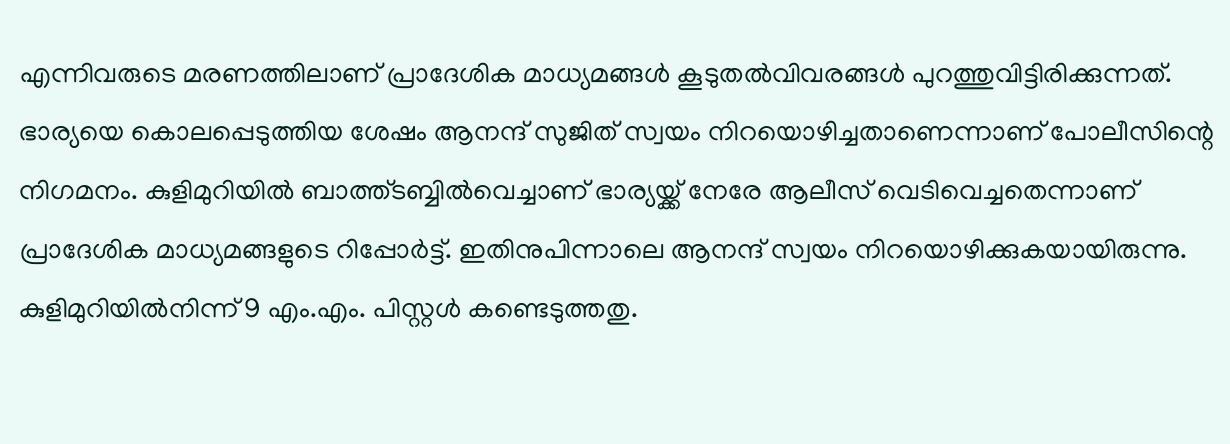എന്നിവരുടെ മരണത്തിലാണ് പ്രാദേശിക മാധ്യമങ്ങള്‍ കൂടുതല്‍വിവരങ്ങള്‍ പുറത്തുവിട്ടിരിക്കുന്നത്. ഭാര്യയെ കൊലപ്പെടുത്തിയ ശേഷം ആനന്ദ് സുജിത് സ്വയം നിറയൊഴിച്ചതാണെന്നാണ് പോലീസിന്റെ നിഗമനം. കുളിമുറിയില്‍ ബാത്ത്ടബ്ബില്‍വെച്ചാണ് ഭാര്യയ്ക്ക് നേരേ ആലീസ് വെടിവെച്ചതെന്നാണ് പ്രാദേശിക മാധ്യമങ്ങളുടെ റിപ്പോര്‍ട്ട്. ഇതിനുപിന്നാലെ ആനന്ദ് സ്വയം നിറയൊഴിക്കുകയായിരുന്നു. കുളിമുറിയില്‍നിന്ന് 9 എം.എം. പിസ്റ്റള്‍ കണ്ടെടുത്തതു.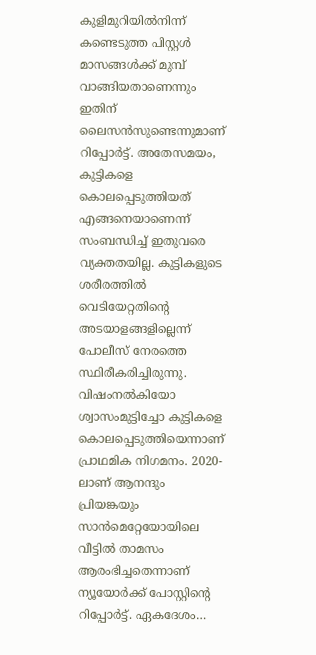കുളിമുറിയില്‍നിന്ന് കണ്ടെടുത്ത പിസ്റ്റള്‍ മാസങ്ങള്‍ക്ക് മുമ്പ് വാങ്ങിയതാണെന്നും ഇതിന് ലൈസന്‍സുണ്ടെന്നുമാണ് റിപ്പോര്‍ട്ട്. അതേസമയം, കുട്ടികളെ കൊലപ്പെടുത്തിയത് എങ്ങനെയാണെന്ന് സംബന്ധിച്ച് ഇതുവരെ വ്യക്തതയില്ല. കുട്ടികളുടെ ശരീരത്തില്‍ വെടിയേറ്റതിന്റെ അടയാളങ്ങളില്ലെന്ന് പോലീസ് നേരത്തെ സ്ഥിരീകരിച്ചിരുന്നു. വിഷംനല്‍കിയോ ശ്വാസംമുട്ടിച്ചോ കുട്ടികളെ കൊലപ്പെടുത്തിയെന്നാണ് പ്രാഥമിക നിഗമനം. 2020-ലാണ് ആനന്ദും പ്രിയങ്കയും സാന്‍മെറ്റേയോയിലെ വീട്ടില്‍ താമസം ആരംഭിച്ചതെന്നാണ് ന്യൂയോര്‍ക്ക് പോസ്റ്റിന്റെ റിപ്പോര്‍ട്ട്. ഏകദേശം…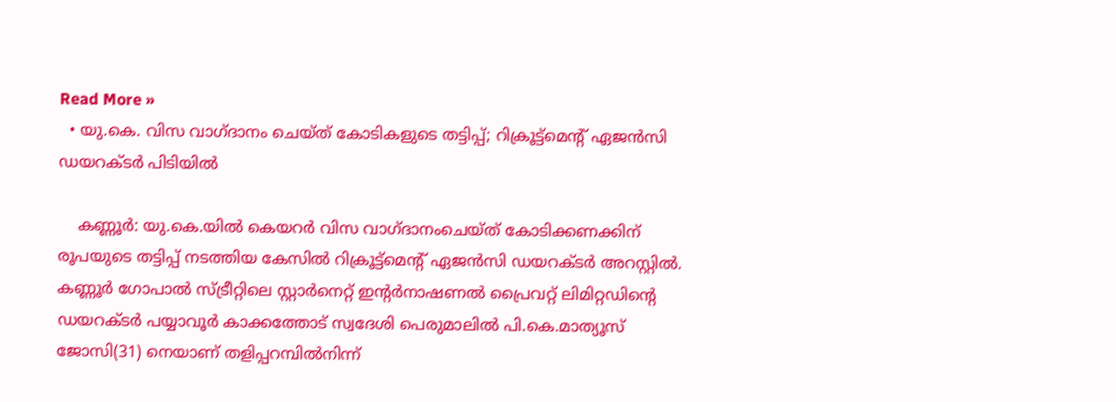Read More »
  • യു.കെ. വിസ വാഗ്ദാനം ചെയ്ത് കോടികളുടെ തട്ടിപ്പ്; റിക്രൂട്ട്മെന്റ് ഏജന്‍സി ഡയറക്ടര്‍ പിടിയില്‍

    കണ്ണൂര്‍: യു.കെ.യില്‍ കെയറര്‍ വിസ വാഗ്ദാനംചെയ്ത് കോടിക്കണക്കിന് രൂപയുടെ തട്ടിപ്പ് നടത്തിയ കേസില്‍ റിക്രൂട്ട്മെന്റ് ഏജന്‍സി ഡയറക്ടര്‍ അറസ്റ്റില്‍. കണ്ണൂര്‍ ഗോപാല്‍ സ്ട്രീറ്റിലെ സ്റ്റാര്‍നെറ്റ് ഇന്റര്‍നാഷണല്‍ പ്രൈവറ്റ് ലിമിറ്റഡിന്റെ ഡയറക്ടര്‍ പയ്യാവൂര്‍ കാക്കത്തോട് സ്വദേശി പെരുമാലില്‍ പി.കെ.മാത്യൂസ് ജോസി(31) നെയാണ് തളിപ്പറമ്പില്‍നിന്ന്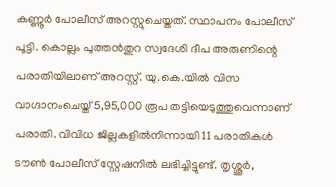കണ്ണൂര്‍ പോലീസ് അറസ്റ്റുചെയ്തത്. സ്ഥാപനം പോലീസ് പൂട്ടി. കൊല്ലം പുത്തന്‍തുറ സ്വദേശി ദീപ അരുണിന്റെ പരാതിയിലാണ് അറസ്റ്റ്. യു.കെ.യില്‍ വിസ വാഗ്ദാനംചെയ്ത് 5,95,000 രൂപ തട്ടിയെടുത്തുവെന്നാണ് പരാതി. വിവിധ ജില്ലകളില്‍നിന്നായി 11 പരാതികള്‍ ടൗണ്‍ പോലീസ് സ്റ്റേഷനില്‍ ലഭിച്ചിട്ടുണ്ട്. തൃശ്ശൂര്‍,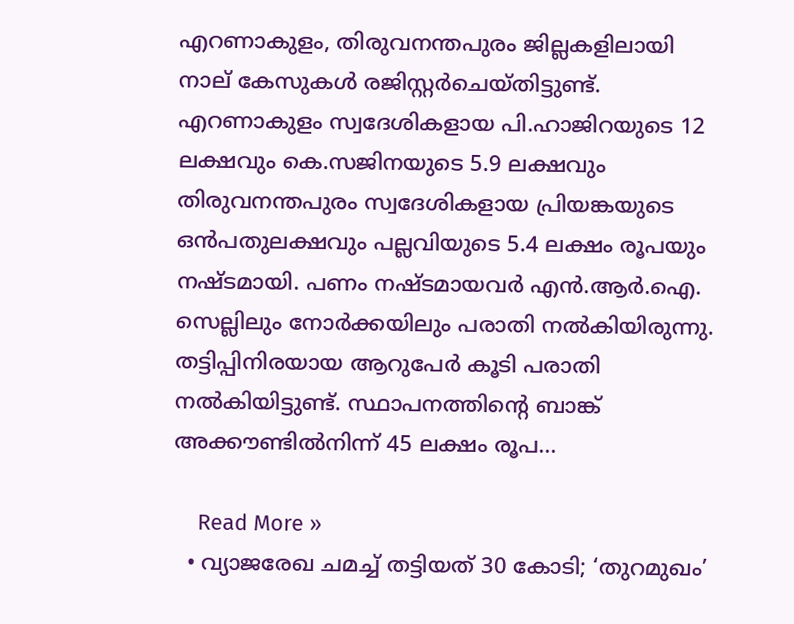എറണാകുളം, തിരുവനന്തപുരം ജില്ലകളിലായി നാല് കേസുകള്‍ രജിസ്റ്റര്‍ചെയ്തിട്ടുണ്ട്. എറണാകുളം സ്വദേശികളായ പി.ഹാജിറയുടെ 12 ലക്ഷവും കെ.സജിനയുടെ 5.9 ലക്ഷവും തിരുവനന്തപുരം സ്വദേശികളായ പ്രിയങ്കയുടെ ഒന്‍പതുലക്ഷവും പല്ലവിയുടെ 5.4 ലക്ഷം രൂപയും നഷ്ടമായി. പണം നഷ്ടമായവര്‍ എന്‍.ആര്‍.ഐ. സെല്ലിലും നോര്‍ക്കയിലും പരാതി നല്‍കിയിരുന്നു. തട്ടിപ്പിനിരയായ ആറുപേര്‍ കൂടി പരാതി നല്‍കിയിട്ടുണ്ട്. സ്ഥാപനത്തിന്റെ ബാങ്ക് അക്കൗണ്ടില്‍നിന്ന് 45 ലക്ഷം രൂപ…

    Read More »
  • വ്യാജരേഖ ചമച്ച് തട്ടിയത് 30 കോടി; ‘തുറമുഖം’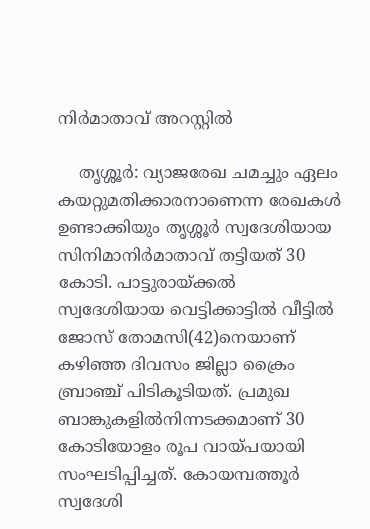നിര്‍മാതാവ് അറസ്റ്റില്‍

    തൃശ്ശൂര്‍: വ്യാജരേഖ ചമച്ചും ഏലം കയറ്റുമതിക്കാരനാണെന്ന രേഖകള്‍ ഉണ്ടാക്കിയും തൃശ്ശൂര്‍ സ്വദേശിയായ സിനിമാനിര്‍മാതാവ് തട്ടിയത് 30 കോടി. പാട്ടുരായ്ക്കല്‍ സ്വദേശിയായ വെട്ടിക്കാട്ടില്‍ വീട്ടില്‍ ജോസ് തോമസി(42)നെയാണ് കഴിഞ്ഞ ദിവസം ജില്ലാ ക്രൈം ബ്രാഞ്ച് പിടികൂടിയത്. പ്രമുഖ ബാങ്കുകളില്‍നിന്നടക്കമാണ് 30 കോടിയോളം രൂപ വായ്പയായി സംഘടിപ്പിച്ചത്. കോയമ്പത്തൂര്‍ സ്വദേശി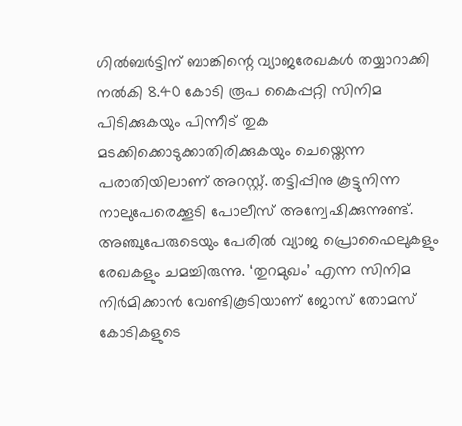ഗില്‍ബര്‍ട്ടിന് ബാങ്കിന്റെ വ്യാജരേഖകള്‍ തയ്യാറാക്കി നല്‍കി 8.40 കോടി രൂപ കൈപ്പറ്റി സിനിമ പിടിക്കുകയും പിന്നീട് തുക മടക്കിക്കൊടുക്കാതിരിക്കുകയും ചെയ്തെന്ന പരാതിയിലാണ് അറസ്റ്റ്. തട്ടിപ്പിനു കൂട്ടുനിന്ന നാലുപേരെക്കൂടി പോലീസ് അന്വേഷിക്കുന്നുണ്ട്. അഞ്ചുപേരുടെയും പേരില്‍ വ്യാജ പ്രൊഫൈലുകളും രേഖകളും ചമച്ചിരുന്നു. ‘തുറമുഖം’ എന്ന സിനിമ നിര്‍മിക്കാന്‍ വേണ്ടികൂടിയാണ് ജോസ് തോമസ് കോടികളുടെ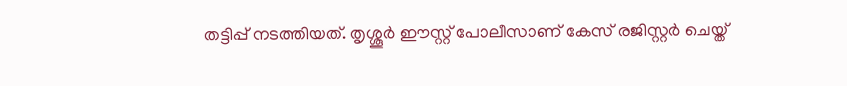തട്ടിപ്പ് നടത്തിയത്. തൃശ്ശൂര്‍ ഈസ്റ്റ് പോലീസാണ് കേസ് രജിസ്റ്റര്‍ ചെയ്ത്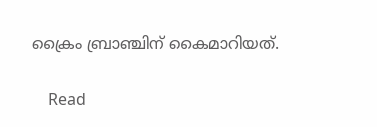ക്രൈം ബ്രാഞ്ചിന് കൈമാറിയത്.

    Read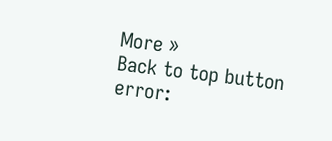More »
Back to top button
error: